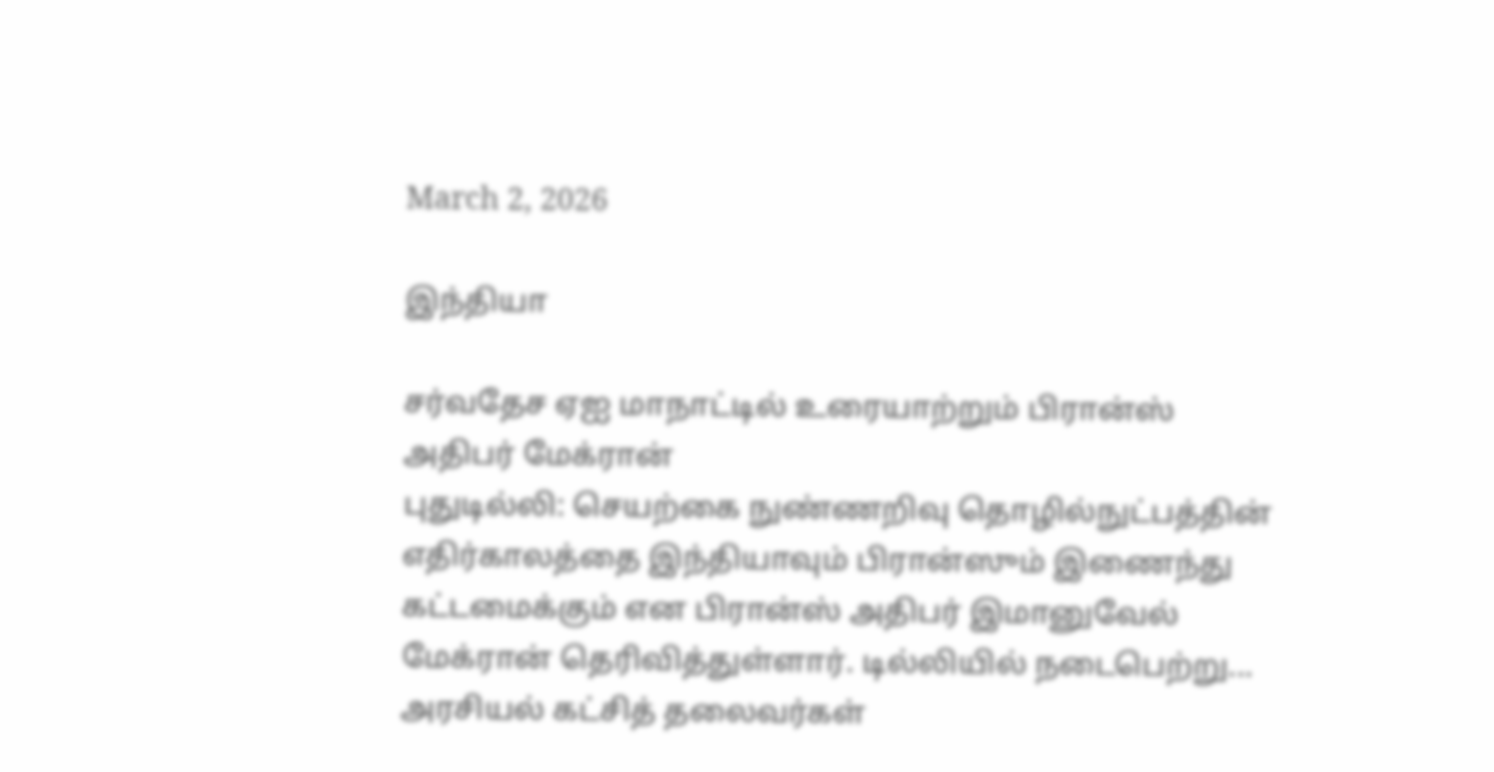March 2, 2026

இந்தியா

சர்வதேச ஏஐ மாநாட்டில் உரையாற்றும் பிரான்ஸ் அதிபர் மேக்ரான்
புதுடில்லி: செயற்கை நுண்ணறிவு தொழில்நுட்பத்தின் எதிர்காலத்தை இந்தியாவும் பிரான்ஸும் இணைந்து கட்டமைக்கும் என பிரான்ஸ் அதிபர் இமானுவேல் மேக்ரான் தெரிவித்துள்ளார். டில்லியில் நடைபெற்று...
அரசியல் கட்சித் தலைவர்கள்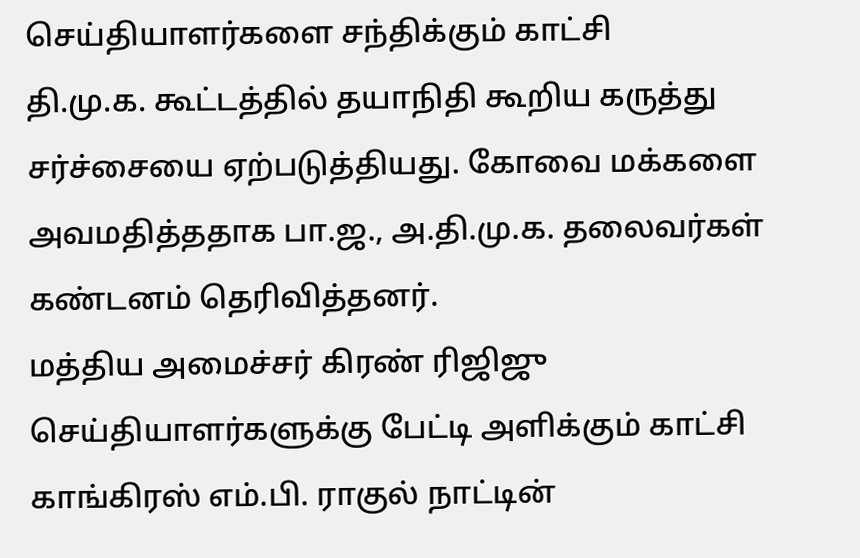செய்தியாளர்களை சந்திக்கும் காட்சி
தி.மு.க. கூட்டத்தில் தயாநிதி கூறிய கருத்து சர்ச்சையை ஏற்படுத்தியது. கோவை மக்களை அவமதித்ததாக பா.ஜ., அ.தி.மு.க. தலைவர்கள் கண்டனம் தெரிவித்தனர்.
மத்திய அமைச்சர் கிரண் ரிஜிஜு செய்தியாளர்களுக்கு பேட்டி அளிக்கும் காட்சி
காங்கிரஸ் எம்.பி. ராகுல் நாட்டின்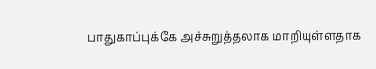பாதுகாப்புக்கே அச்சுறுத்தலாக மாறியுள்ளதாக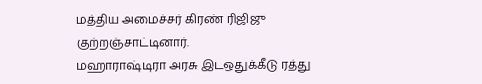மத்திய அமைச்சர் கிரண் ரிஜிஜு குற்றஞ்சாட்டினார்.
மஹாராஷ்டிரா அரசு இடஒதுக்கீடு ரத்து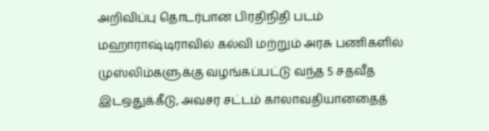அறிவிப்பு தொடர்பான பிரதிநிதி படம்
மஹாராஷ்டிராவில் கல்வி மற்றும் அரசு பணிகளில் முஸ்லிம்களுக்கு வழங்கப்பட்டு வந்த 5 சதவீத இடஒதுக்கீடு, அவசர சட்டம் காலாவதியானதைத்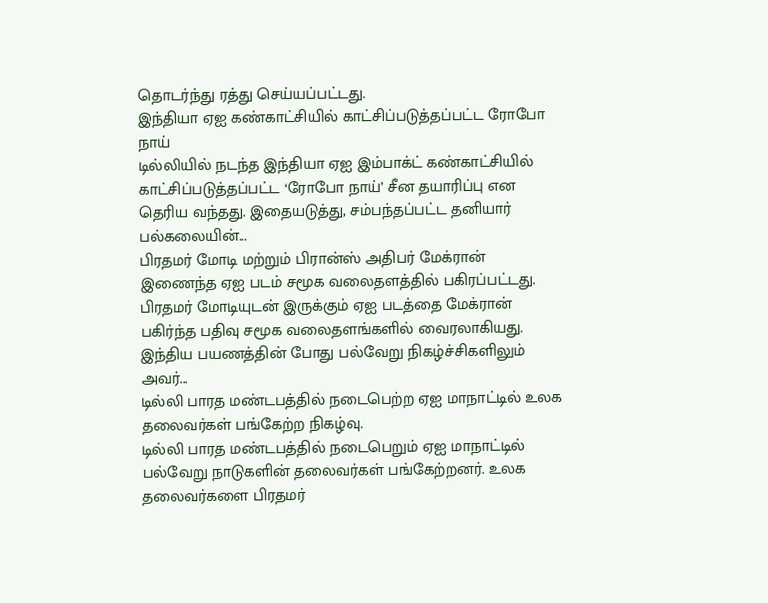தொடர்ந்து ரத்து செய்யப்பட்டது.
இந்தியா ஏஐ கண்காட்சியில் காட்சிப்படுத்தப்பட்ட ரோபோ நாய்
டில்லியில் நடந்த இந்தியா ஏஐ இம்பாக்ட் கண்காட்சியில் காட்சிப்படுத்தப்பட்ட ‘ரோபோ நாய்’ சீன தயாரிப்பு என தெரிய வந்தது. இதையடுத்து, சம்பந்தப்பட்ட தனியார் பல்கலையின்...
பிரதமர் மோடி மற்றும் பிரான்ஸ் அதிபர் மேக்ரான் இணைந்த ஏஐ படம் சமூக வலைதளத்தில் பகிரப்பட்டது.
பிரதமர் மோடியுடன் இருக்கும் ஏஐ படத்தை மேக்ரான் பகிர்ந்த பதிவு சமூக வலைதளங்களில் வைரலாகியது. இந்திய பயணத்தின் போது பல்வேறு நிகழ்ச்சிகளிலும் அவர்...
டில்லி பாரத மண்டபத்தில் நடைபெற்ற ஏஐ மாநாட்டில் உலக தலைவர்கள் பங்கேற்ற நிகழ்வு.
டில்லி பாரத மண்டபத்தில் நடைபெறும் ஏஐ மாநாட்டில் பல்வேறு நாடுகளின் தலைவர்கள் பங்கேற்றனர். உலக தலைவர்களை பிரதமர்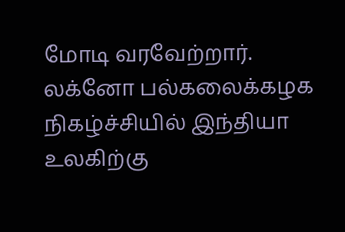மோடி வரவேற்றார்.
லக்னோ பல்கலைக்கழக நிகழ்ச்சியில் இந்தியா உலகிற்கு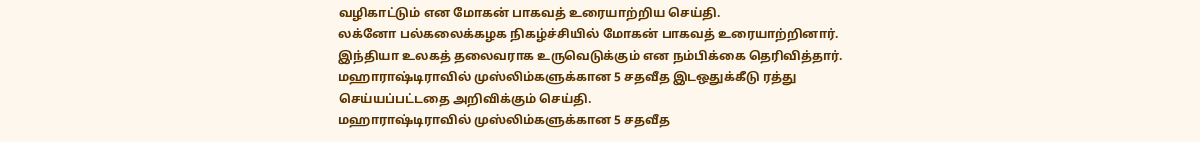வழிகாட்டும் என மோகன் பாகவத் உரையாற்றிய செய்தி.
லக்னோ பல்கலைக்கழக நிகழ்ச்சியில் மோகன் பாகவத் உரையாற்றினார். இந்தியா உலகத் தலைவராக உருவெடுக்கும் என நம்பிக்கை தெரிவித்தார்.
மஹாராஷ்டிராவில் முஸ்லிம்களுக்கான 5 சதவீத இடஒதுக்கீடு ரத்து செய்யப்பட்டதை அறிவிக்கும் செய்தி.
மஹாராஷ்டிராவில் முஸ்லிம்களுக்கான 5 சதவீத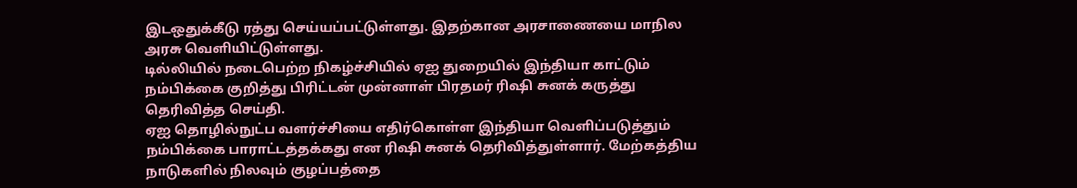இடஒதுக்கீடு ரத்து செய்யப்பட்டுள்ளது. இதற்கான அரசாணையை மாநில அரசு வெளியிட்டுள்ளது.
டில்லியில் நடைபெற்ற நிகழ்ச்சியில் ஏஐ துறையில் இந்தியா காட்டும் நம்பிக்கை குறித்து பிரிட்டன் முன்னாள் பிரதமர் ரிஷி சுனக் கருத்து தெரிவித்த செய்தி.
ஏஐ தொழில்நுட்ப வளர்ச்சியை எதிர்கொள்ள இந்தியா வெளிப்படுத்தும் நம்பிக்கை பாராட்டத்தக்கது என ரிஷி சுனக் தெரிவித்துள்ளார். மேற்கத்திய நாடுகளில் நிலவும் குழப்பத்தை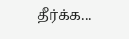தீர்க்க...